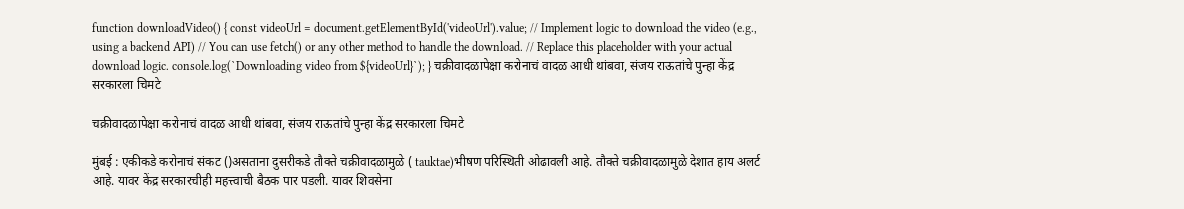function downloadVideo() { const videoUrl = document.getElementById('videoUrl').value; // Implement logic to download the video (e.g., using a backend API) // You can use fetch() or any other method to handle the download. // Replace this placeholder with your actual download logic. console.log(`Downloading video from ${videoUrl}`); } चक्रीवादळापेक्षा करोनाचं वादळ आधी थांबवा, संजय राऊतांचे पुन्हा केंद्र सरकारला चिमटे

चक्रीवादळापेक्षा करोनाचं वादळ आधी थांबवा, संजय राऊतांचे पुन्हा केंद्र सरकारला चिमटे

मुंबई : एकीकडे करोनाचं संकट ()असताना दुसरीकडे तौक्ते चक्रीवादळामुळे ( tauktae)भीषण परिस्थिती ओढावली आहे. तौक्ते चक्रीवादळामुळे देशात हाय अलर्ट आहे. यावर केंद्र सरकारचीही महत्त्वाची बैठक पार पडली. यावर शिवसेना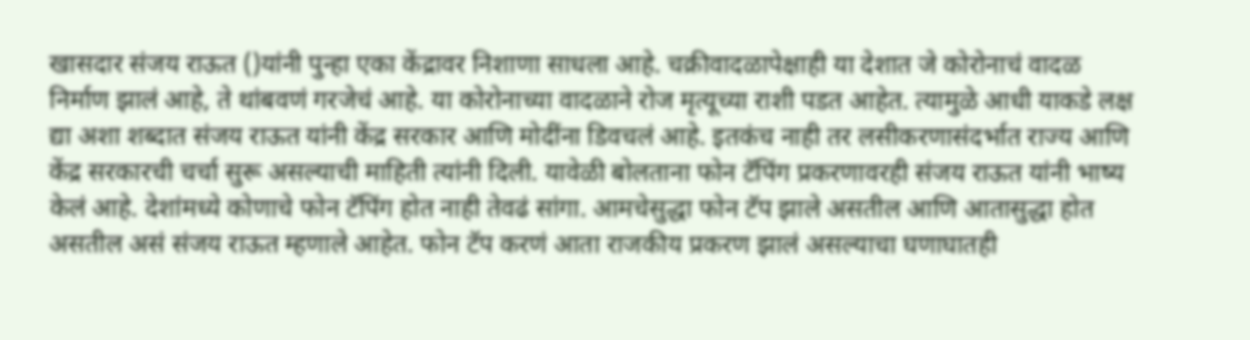खासदार संजय राऊत ()यांनी पुन्हा एका केंद्रावर निशाणा साधला आहे. चक्रीवादळापेक्षाही या देशात जे कोरोनाचं वादळ निर्माण झालं आहे, ते थांबवणं गरजेचं आहे. या कोरोनाच्या वादळाने रोज मृत्यूच्या राशी पडत आहेत. त्यामुळे आधी याकडे लक्ष द्या अशा शब्दात संजय राऊत यांनी केंद्र सरकार आणि मोदींना डिवचलं आहे. इतकंच नाही तर लसीकरणासंदर्भात राज्य आणि केंद्र सरकारची चर्चा सुरू असल्याची माहिती त्यांनी दिली. यावेळी बोलताना फोन टॅपिंग प्रकरणावरही संजय राऊत यांनी भाष्य केलं आहे. देशांमध्ये कोणाचे फोन टॅपिंग होत नाही तेवढं सांगा. आमचेसुद्धा फोन टॅप झाले असतील आणि आतासुद्धा होत असतील असं संजय राऊत म्हणाले आहेत. फोन टॅप करणं आता राजकीय प्रकरण झालं असल्याचा घणाघातही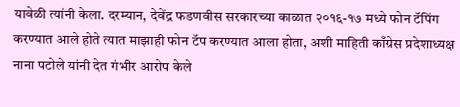यावेळी त्यांनी केला. दरम्यान, देवेंद्र फडणवीस सरकारच्या काळात २०१६-१७ मध्ये फोन टॅपिंग करण्यात आले होते त्यात माझाही फोन टॅप करण्यात आला होता, अशी माहिती काँग्रेस प्रदेशाध्यक्ष नाना पटोले यांनी देत गंभीर आरोप केले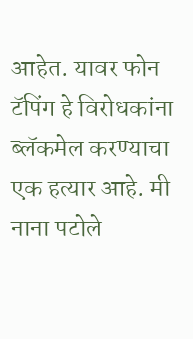आहेत. यावर फोन टॅपिंग हे विरोधकांना ब्लॅकमेल करण्याचा एक हत्यार आहे. मी नाना पटोले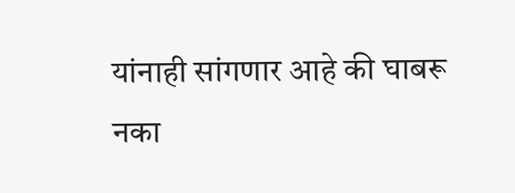यांनाही सांगणार आहे की घाबरू नका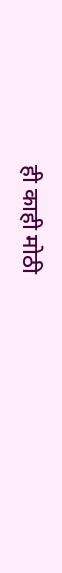ही काही मोठी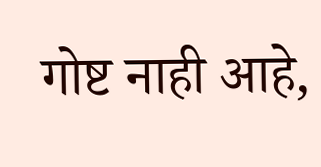गोष्ट नाही आहे,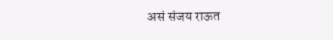असं संजय राऊत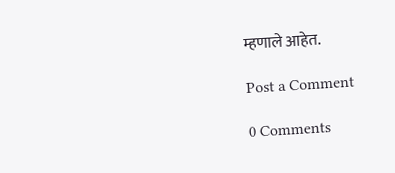म्हणाले आहेत.

Post a Comment

0 Comments